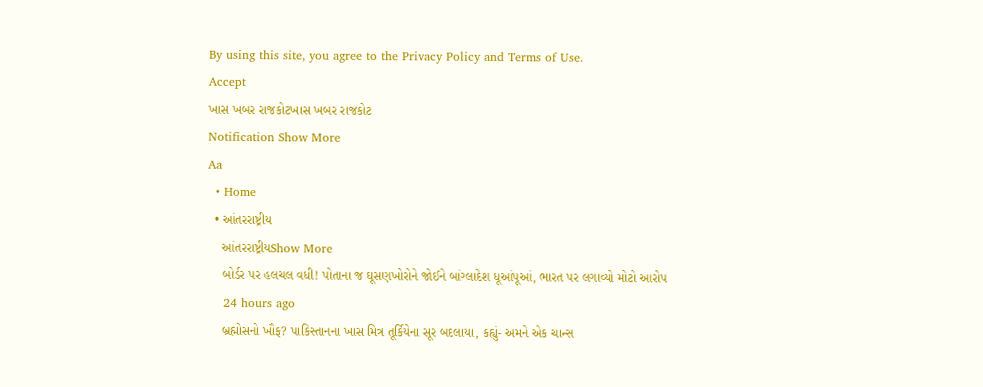By using this site, you agree to the Privacy Policy and Terms of Use.
Accept
ખાસ ખબર રાજકોટખાસ ખબર રાજકોટ
Notification Show More
Aa
  • Home
  • આંતરરાષ્ટ્રીય
    આંતરરાષ્ટ્રીયShow More
    બોર્ડર પર હલચલ વધી! પોતાના જ ઘૂસણખોરોને જોઈને બાંગ્લાદેશ ધૂઆંપૂઆં, ભારત પર લગાવ્યો મોટો આરોપ
    24 hours ago
    બ્રહ્મોસનો ખૌફ? પાકિસ્તાનના ખાસ મિત્ર તૂર્કિયેના સૂર બદલાયા, કહ્યું- અમને એક ચાન્સ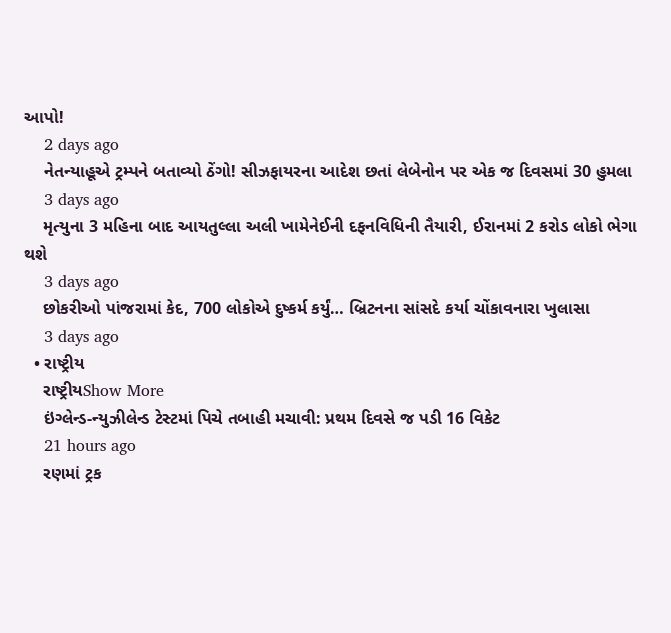આપો!
    2 days ago
    નેતન્યાહૂએ ટ્રમ્પને બતાવ્યો ઠેંગો! સીઝફાયરના આદેશ છતાં લેબેનોન પર એક જ દિવસમાં 30 હુમલા
    3 days ago
    મૃત્યુના 3 મહિના બાદ આયતુલ્લા અલી ખામેનેઈની દફનવિધિની તૈયારી, ઈરાનમાં 2 કરોડ લોકો ભેગા થશે
    3 days ago
    છોકરીઓ પાંજરામાં કેદ, 700 લોકોએ દુષ્કર્મ કર્યું… બ્રિટનના સાંસદે કર્યા ચોંકાવનારા ખુલાસા
    3 days ago
  • રાષ્ટ્રીય
    રાષ્ટ્રીયShow More
    ઇંગ્લેન્ડ-ન્યુઝીલેન્ડ ટેસ્ટમાં પિચે તબાહી મચાવી: પ્રથમ દિવસે જ પડી 16 વિકેટ
    21 hours ago
    રણમાં ટ્રક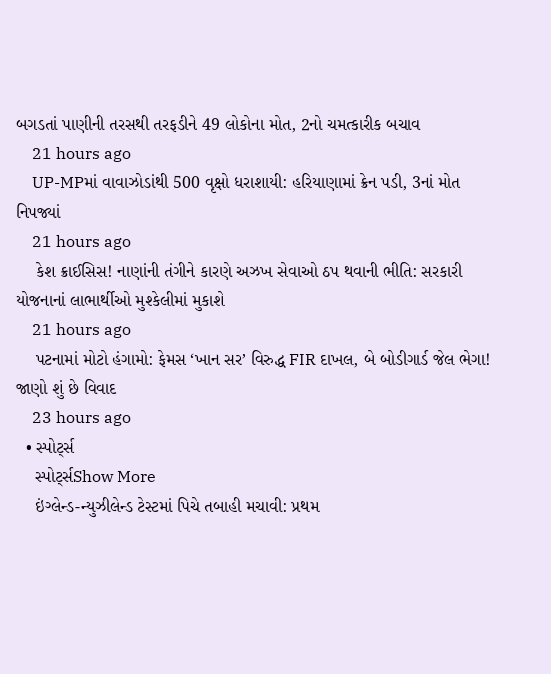બગડતાં પાણીની તરસથી તરફડીને 49 લોકોના મોત, 2નો ચમત્કારીક બચાવ
    21 hours ago
    UP-MPમાં વાવાઝોડાંથી 500 વૃક્ષો ધરાશાયી: હરિયાણામાં ક્રેન પડી, 3નાં મોત નિપજ્યાં
    21 hours ago
    કેશ ક્રાઈસિસ! નાણાંની તંગીને કારણે અઝખ સેવાઓ ઠપ થવાની ભીતિ: સરકારી યોજનાનાં લાભાર્થીઓ મુશ્કેલીમાં મુકાશે
    21 hours ago
    પટનામાં મોટો હંગામો: ફેમસ ‘ખાન સર’ વિરુદ્ધ FIR દાખલ, બે બોડીગાર્ડ જેલ ભેગા! જાણો શું છે વિવાદ
    23 hours ago
  • સ્પોર્ટ્સ
    સ્પોર્ટ્સShow More
    ઇંગ્લેન્ડ-ન્યુઝીલેન્ડ ટેસ્ટમાં પિચે તબાહી મચાવી: પ્રથમ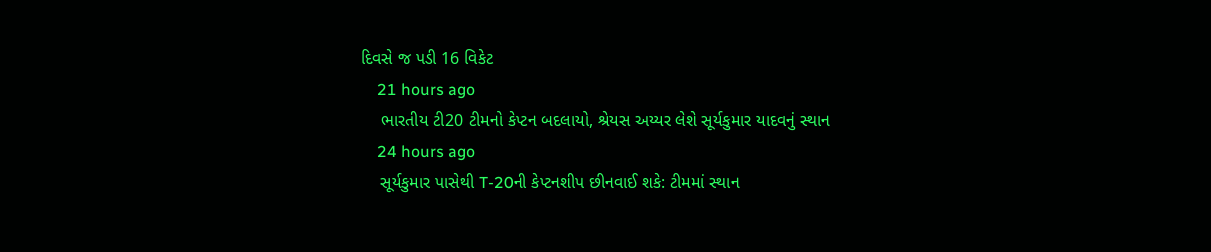દિવસે જ પડી 16 વિકેટ
    21 hours ago
    ભારતીય ટી20 ટીમનો કેપ્ટન બદલાયો, શ્રેયસ અય્યર લેશે સૂર્યકુમાર યાદવનું સ્થાન
    24 hours ago
    સૂર્યકુમાર પાસેથી T-20ની કેપ્ટનશીપ છીનવાઈ શકે: ટીમમાં સ્થાન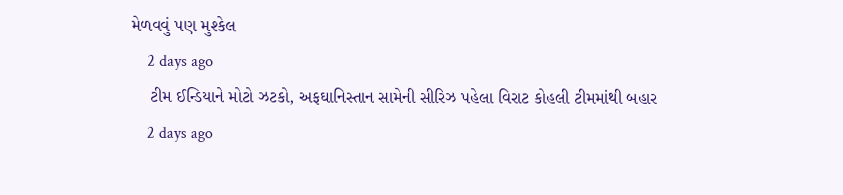મેળવવું પણ મુશ્કેલ
    2 days ago
    ટીમ ઈન્ડિયાને મોટો ઝટકો, અફઘાનિસ્તાન સામેની સીરિઝ પહેલા વિરાટ કોહલી ટીમમાંથી બહાર
    2 days ago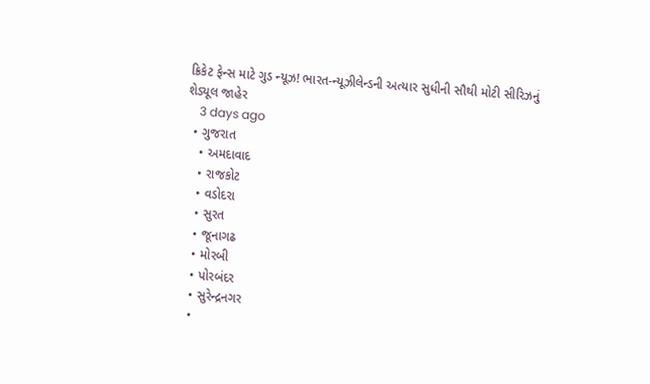ક્રિકેટ ફેન્સ માટે ગુડ ન્યૂઝ! ભારત-ન્યૂઝીલેન્ડની અત્યાર સુધીની સૌથી મોટી સીરિઝનું શેડ્યૂલ જાહેર
    3 days ago
  • ગુજરાત
    • અમદાવાદ
    • રાજકોટ
    • વડોદરા
    • સુરત
    • જૂનાગઢ
    • મોરબી
    • પોરબંદર
    • સુરેન્દ્રનગર
    •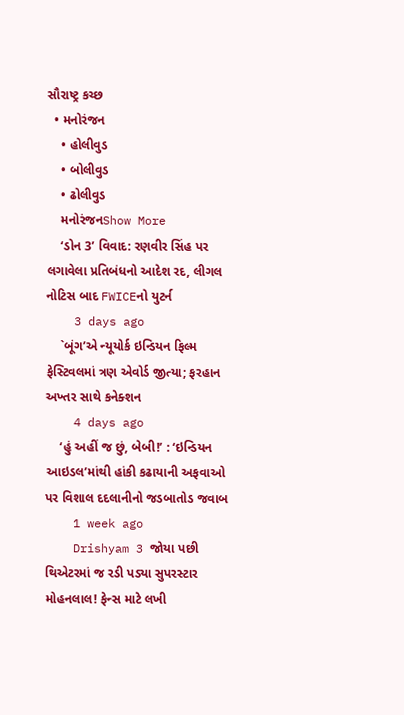સૌરાષ્ટ્ર કચ્છ
  • મનોરંજન
    • હોલીવુડ
    • બોલીવુડ
    • ઢોલીવુડ
    મનોરંજનShow More
    ‘ડોન 3’ વિવાદ: રણવીર સિંહ પર લગાવેલા પ્રતિબંધનો આદેશ રદ, લીગલ નોટિસ બાદ FWICEનો યુટર્ન
    3 days ago
    `બૂંગ’એ ન્યૂયોર્ક ઇન્ડિયન ફિલ્મ ફેસ્ટિવલમાં ત્રણ એવોર્ડ જીત્યા; ફરહાન અખ્તર સાથે કનેક્શન
    4 days ago
    ‘હું અહીં જ છું, બેબી!’ : ‘ઇન્ડિયન આઇડલ’માંથી હાંકી કઢાયાની અફવાઓ પર વિશાલ દદલાનીનો જડબાતોડ જવાબ
    1 week ago
    Drishyam 3 જોયા પછી થિએટરમાં જ રડી પડ્યા સુપરસ્ટાર મોહનલાલ! ફેન્સ માટે લખી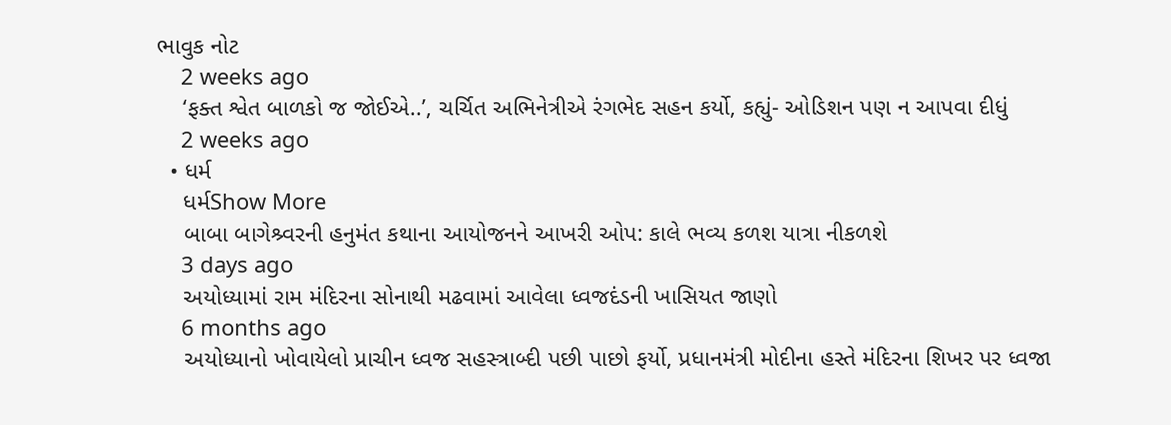ભાવુક નોટ
    2 weeks ago
    ‘ફક્ત શ્વેત બાળકો જ જોઈએ..’, ચર્ચિત અભિનેત્રીએ રંગભેદ સહન કર્યો, કહ્યું- ઓડિશન પણ ન આપવા દીધું
    2 weeks ago
  • ધર્મ
    ધર્મShow More
    બાબા બાગેશ્ર્વરની હનુમંત કથાના આયોજનને આખરી ઓપ: કાલે ભવ્ય કળશ યાત્રા નીકળશે
    3 days ago
    અયોધ્યામાં રામ મંદિરના સોનાથી મઢવામાં આવેલા ધ્વજદંડની ખાસિયત જાણો
    6 months ago
    અયોધ્યાનો ખોવાયેલો પ્રાચીન ધ્વજ સહસ્ત્રાબ્દી પછી પાછો ફર્યો, પ્રધાનમંત્રી મોદીના હસ્તે મંદિરના શિખર પર ધ્વજા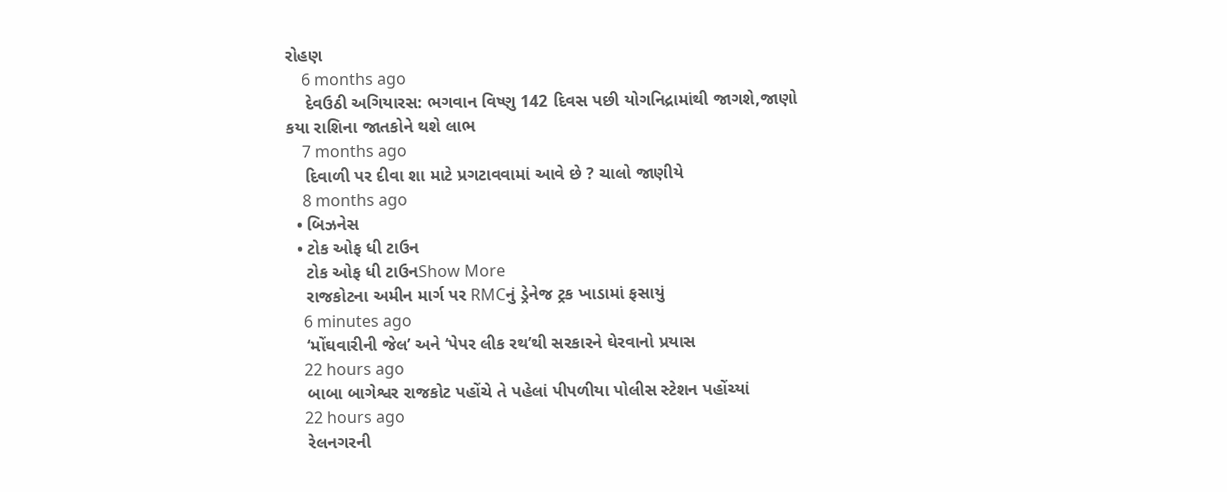રોહણ
    6 months ago
    દેવઉઠી અગિયારસ: ભગવાન વિષ્ણુ 142 દિવસ પછી યોગનિદ્રામાંથી જાગશે,જાણો કયા રાશિના જાતકોને થશે લાભ
    7 months ago
    દિવાળી પર દીવા શા માટે પ્રગટાવવામાં આવે છે ? ચાલો જાણીયે
    8 months ago
  • બિઝનેસ
  • ટોક ઓફ ધી ટાઉન
    ટોક ઓફ ધી ટાઉનShow More
    રાજકોટના અમીન માર્ગ પર RMCનું ડ્રેનેજ ટ્રક ખાડામાં ફસાયું
    6 minutes ago
    ‘મોંઘવારીની જેલ’ અને ‘પેપર લીક રથ’થી સરકારને ઘેરવાનો પ્રયાસ
    22 hours ago
    બાબા બાગેશ્વર રાજકોટ પહોંચે તે પહેલાં પીપળીયા પોલીસ સ્ટેશન પહોંચ્યાં
    22 hours ago
    રેલનગરની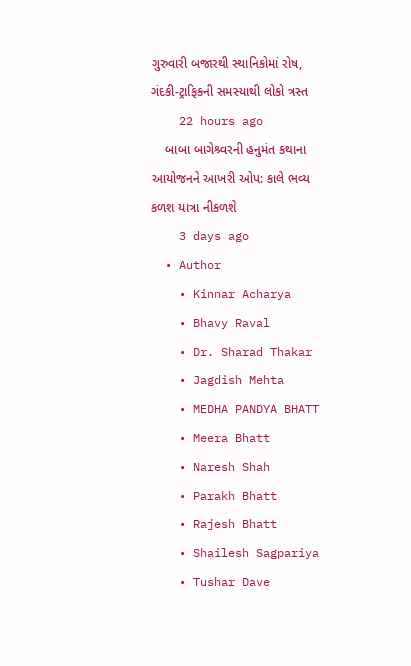ગુરુવારી બજારથી સ્થાનિકોમાં રોષ, ગંદકી-ટ્રાફિકની સમસ્યાથી લોકો ત્રસ્ત
    22 hours ago
    બાબા બાગેશ્ર્વરની હનુમંત કથાના આયોજનને આખરી ઓપ: કાલે ભવ્ય કળશ યાત્રા નીકળશે
    3 days ago
  • Author
    • Kinnar Acharya
    • Bhavy Raval
    • Dr. Sharad Thakar
    • Jagdish Mehta
    • MEDHA PANDYA BHATT
    • Meera Bhatt
    • Naresh Shah
    • Parakh Bhatt
    • Rajesh Bhatt
    • Shailesh Sagpariya
    • Tushar Dave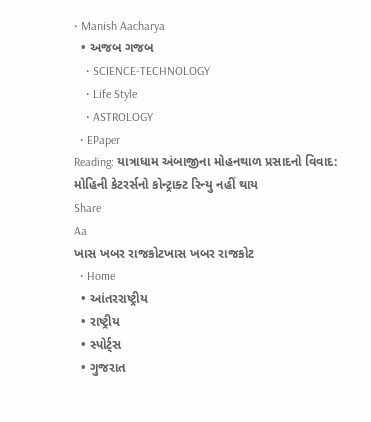• Manish Aacharya
  • અજબ ગજબ
    • SCIENCE-TECHNOLOGY
    • Life Style
    • ASTROLOGY
  • EPaper
Reading: યાત્રાધામ અંબાજીના મોહનથાળ પ્રસાદનો વિવાદ: મોહિની કેટરર્સનો કોન્ટ્રાક્ટ રિન્યુ નહીં થાય
Share
Aa
ખાસ ખબર રાજકોટખાસ ખબર રાજકોટ
  • Home
  • આંતરરાષ્ટ્રીય
  • રાષ્ટ્રીય
  • સ્પોર્ટ્સ
  • ગુજરાત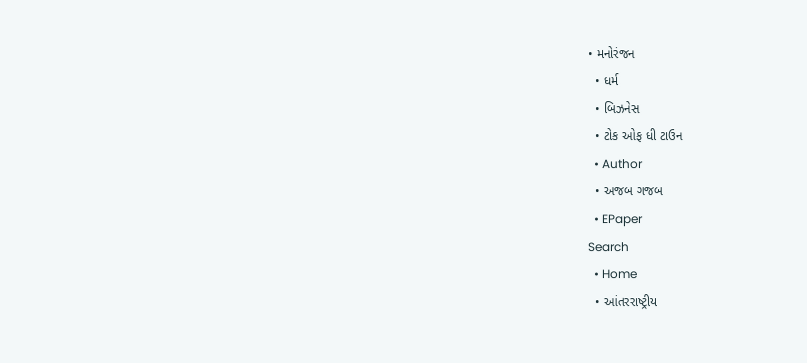• મનોરંજન
  • ધર્મ
  • બિઝનેસ
  • ટોક ઓફ ધી ટાઉન
  • Author
  • અજબ ગજબ
  • EPaper
Search
  • Home
  • આંતરરાષ્ટ્રીય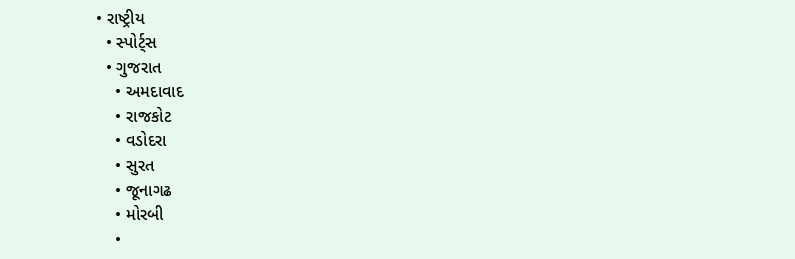• રાષ્ટ્રીય
  • સ્પોર્ટ્સ
  • ગુજરાત
    • અમદાવાદ
    • રાજકોટ
    • વડોદરા
    • સુરત
    • જૂનાગઢ
    • મોરબી
    •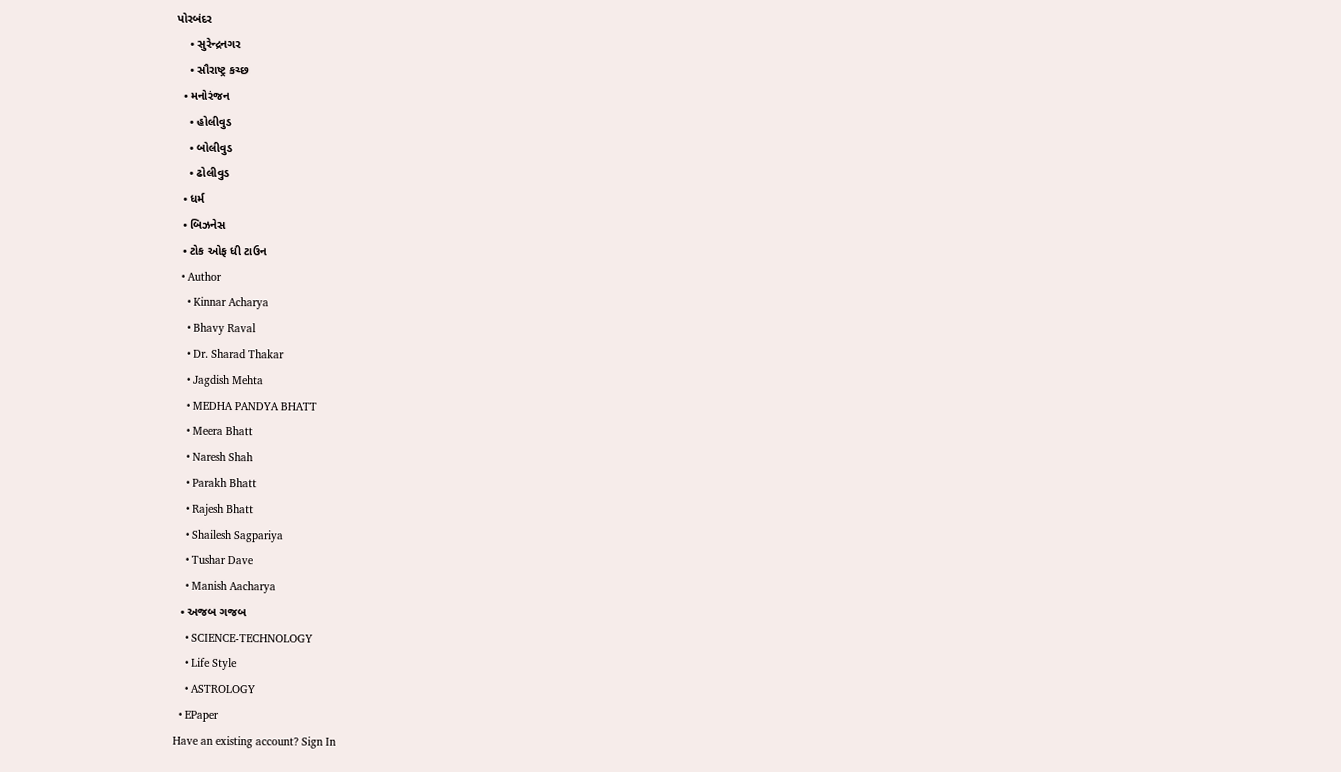પોરબંદર
    • સુરેન્દ્રનગર
    • સૌરાષ્ટ્ર કચ્છ
  • મનોરંજન
    • હોલીવુડ
    • બોલીવુડ
    • ઢોલીવુડ
  • ધર્મ
  • બિઝનેસ
  • ટોક ઓફ ધી ટાઉન
  • Author
    • Kinnar Acharya
    • Bhavy Raval
    • Dr. Sharad Thakar
    • Jagdish Mehta
    • MEDHA PANDYA BHATT
    • Meera Bhatt
    • Naresh Shah
    • Parakh Bhatt
    • Rajesh Bhatt
    • Shailesh Sagpariya
    • Tushar Dave
    • Manish Aacharya
  • અજબ ગજબ
    • SCIENCE-TECHNOLOGY
    • Life Style
    • ASTROLOGY
  • EPaper
Have an existing account? Sign In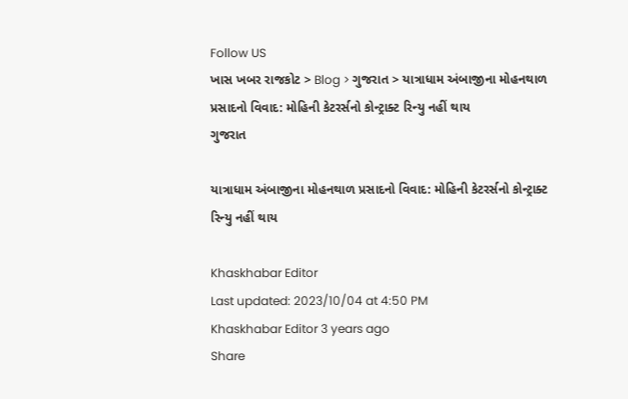Follow US
ખાસ ખબર રાજકોટ > Blog > ગુજરાત > યાત્રાધામ અંબાજીના મોહનથાળ પ્રસાદનો વિવાદ: મોહિની કેટરર્સનો કોન્ટ્રાક્ટ રિન્યુ નહીં થાય
ગુજરાત

યાત્રાધામ અંબાજીના મોહનથાળ પ્રસાદનો વિવાદ: મોહિની કેટરર્સનો કોન્ટ્રાક્ટ રિન્યુ નહીં થાય

Khaskhabar Editor
Last updated: 2023/10/04 at 4:50 PM
Khaskhabar Editor 3 years ago
Share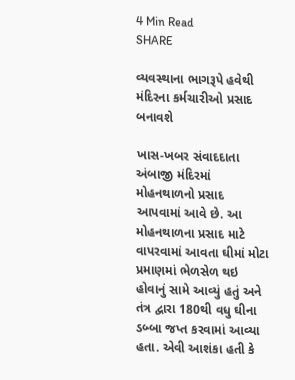4 Min Read
SHARE

વ્યવસ્થાના ભાગરૂપે હવેથી મંદિરના કર્મચારીઓ પ્રસાદ બનાવશે

ખાસ-ખબર સંવાદદાતા
અંબાજી મંદિરમાં મોહનથાળનો પ્રસાદ આપવામાં આવે છે. આ મોહનથાળના પ્રસાદ માટે વાપરવામાં આવતા ઘીમાં મોટા પ્રમાણમાં ભેળસેળ થઇ હોવાનું સામે આવ્યું હતું અને તંત્ર દ્વારા 180થી વધુ ઘીના ડબ્બા જપ્ત કરવામાં આવ્યા હતા. એવી આશંકા હતી કે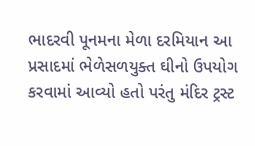ભાદરવી પૂનમના મેળા દરમિયાન આ પ્રસાદમાં ભેળેસળયુક્ત ઘીનો ઉપયોગ કરવામાં આવ્યો હતો પરંતુ મંદિર ટ્રસ્ટ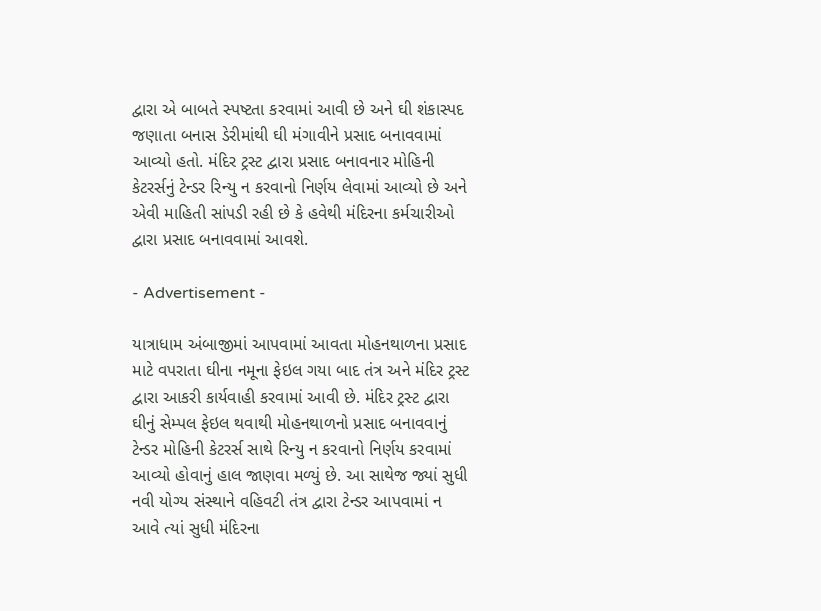દ્વારા એ બાબતે સ્પષ્ટતા કરવામાં આવી છે અને ઘી શંકાસ્પદ જણાતા બનાસ ડેરીમાંથી ઘી મંગાવીને પ્રસાદ બનાવવામાં આવ્યો હતો. મંદિર ટ્રસ્ટ દ્વારા પ્રસાદ બનાવનાર મોહિની કેટરર્સનું ટેન્ડર રિન્યુ ન કરવાનો નિર્ણય લેવામાં આવ્યો છે અને એવી માહિતી સાંપડી રહી છે કે હવેથી મંદિરના કર્મચારીઓ દ્વારા પ્રસાદ બનાવવામાં આવશે.

- Advertisement -

યાત્રાધામ અંબાજીમાં આપવામાં આવતા મોહનથાળના પ્રસાદ માટે વપરાતા ઘીના નમૂના ફેઇલ ગયા બાદ તંત્ર અને મંદિર ટ્રસ્ટ દ્વારા આકરી કાર્યવાહી કરવામાં આવી છે. મંદિર ટ્રસ્ટ દ્વારા ઘીનું સેમ્પલ ફેઇલ થવાથી મોહનથાળનો પ્રસાદ બનાવવાનું ટેન્ડર મોહિની કેટરર્સ સાથે રિન્યુ ન કરવાનો નિર્ણય કરવામાં આવ્યો હોવાનું હાલ જાણવા મળ્યું છે. આ સાથેજ જ્યાં સુધી નવી યોગ્ય સંસ્થાને વહિવટી તંત્ર દ્વારા ટેન્ડર આપવામાં ન આવે ત્યાં સુધી મંદિરના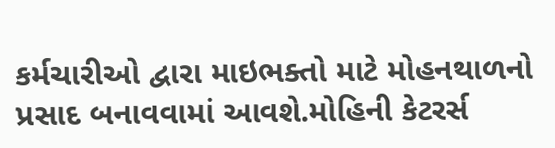કર્મચારીઓ દ્વારા માઇભક્તો માટે મોહનથાળનો પ્રસાદ બનાવવામાં આવશે.મોહિની કેટરર્સ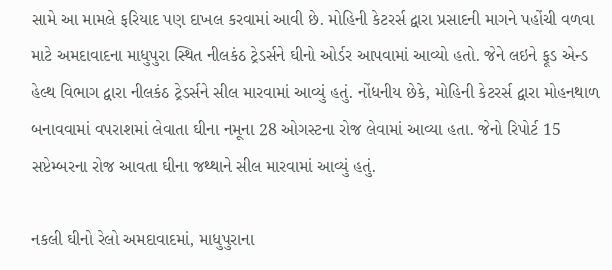સામે આ મામલે ફરિયાદ પણ દાખલ કરવામાં આવી છે. મોહિની કેટરર્સ દ્વારા પ્રસાદની માગને પહોંચી વળવા માટે અમદાવાદના માધુપુરા સ્થિત નીલકંઠ ટ્રેડર્સને ઘીનો ઓર્ડર આપવામાં આવ્યો હતો. જેને લઇને ફૂડ એન્ડ હેલ્થ વિભાગ દ્વારા નીલકંઠ ટ્રેડર્સને સીલ મારવામાં આવ્યું હતું. નોંધનીય છેકે, મોહિની કેટરર્સ દ્વારા મોહનથાળ બનાવવામાં વપરાશમાં લેવાતા ઘીના નમૂના 28 ઓગસ્ટના રોજ લેવામાં આવ્યા હતા. જેનો રિપોર્ટ 15 સપ્ટેમ્બરના રોજ આવતા ઘીના જથ્થાને સીલ મારવામાં આવ્યું હતું.

નકલી ઘીનો રેલો અમદાવાદમાં, માધુપુરાના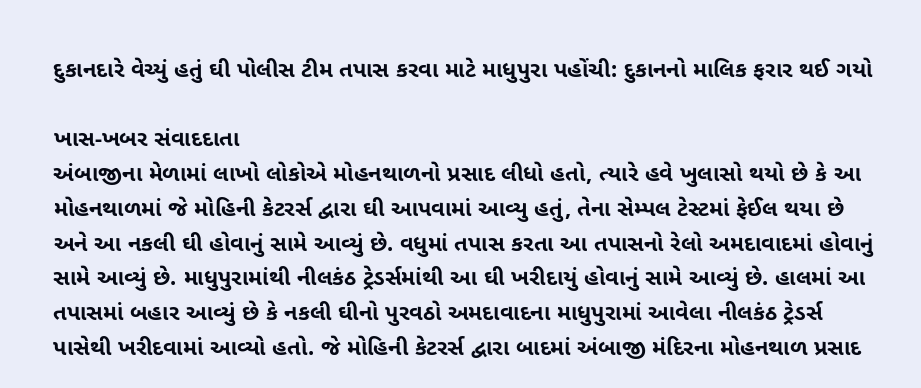દુકાનદારે વેચ્યું હતું ઘી પોલીસ ટીમ તપાસ કરવા માટે માધુપુરા પહોંચી: દુકાનનો માલિક ફરાર થઈ ગયો

ખાસ-ખબર સંવાદદાતા
અંબાજીના મેળામાં લાખો લોકોએ મોહનથાળનો પ્રસાદ લીધો હતો, ત્યારે હવે ખુલાસો થયો છે કે આ મોહનથાળમાં જે મોહિની કેટરર્સ દ્વારા ઘી આપવામાં આવ્યુ હતું, તેના સેમ્પલ ટેસ્ટમાં ફેઈલ થયા છે અને આ નકલી ઘી હોવાનું સામે આવ્યું છે. વધુમાં તપાસ કરતા આ તપાસનો રેલો અમદાવાદમાં હોવાનું સામે આવ્યું છે. માધુપુરામાંથી નીલકંઠ ટ્રેડર્સમાંથી આ ઘી ખરીદાયું હોવાનું સામે આવ્યું છે. હાલમાં આ તપાસમાં બહાર આવ્યું છે કે નકલી ઘીનો પુરવઠો અમદાવાદના માધુપુરામાં આવેલા નીલકંઠ ટ્રેડર્સ પાસેથી ખરીદવામાં આવ્યો હતો. જે મોહિની કેટરર્સ દ્વારા બાદમાં અંબાજી મંદિરના મોહનથાળ પ્રસાદ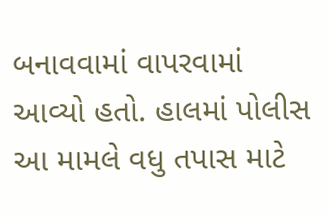બનાવવામાં વાપરવામાં આવ્યો હતો. હાલમાં પોલીસ આ મામલે વધુ તપાસ માટે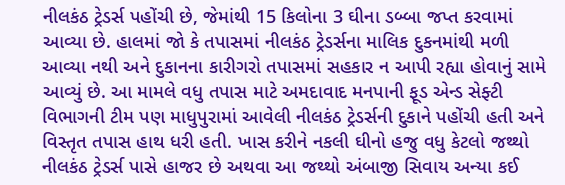નીલકંઠ ટ્રેડર્સ પહોંચી છે, જેમાંથી 15 કિલોના 3 ઘીના ડબ્બા જપ્ત કરવામાં આવ્યા છે. હાલમાં જો કે તપાસમાં નીલકંઠ ટ્રેડર્સના માલિક દુકનમાંથી મળી આવ્યા નથી અને દુકાનના કારીગરો તપાસમાં સહકાર ન આપી રહ્યા હોવાનું સામે આવ્યું છે. આ મામલે વધુ તપાસ માટે અમદાવાદ મનપાની ફૂડ એન્ડ સેફ્ટી વિભાગની ટીમ પણ માધુપુરામાં આવેલી નીલકંઠ ટ્રેડર્સની દુકાને પહોંચી હતી અને વિસ્તૃત તપાસ હાથ ધરી હતી. ખાસ કરીને નકલી ઘીનો હજુ વધુ કેટલો જથ્થો નીલકંઠ ટ્રેડર્સ પાસે હાજર છે અથવા આ જથ્થો અંબાજી સિવાય અન્યા કઈ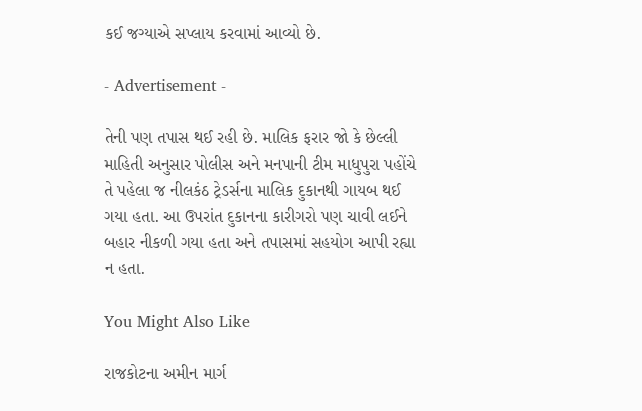કઈ જગ્યાએ સપ્લાય કરવામાં આવ્યો છે.

- Advertisement -

તેની પણ તપાસ થઈ રહી છે. માલિક ફરાર જો કે છેલ્લી માહિતી અનુસાર પોલીસ અને મનપાની ટીમ માધુપુરા પહોંચે તે પહેલા જ નીલકંઠ ટ્રેડર્સના માલિક દુકાનથી ગાયબ થઈ ગયા હતા. આ ઉપરાંત દુકાનના કારીગરો પણ ચાવી લઈને બહાર નીકળી ગયા હતા અને તપાસમાં સહયોગ આપી રહ્યા ન હતા.

You Might Also Like

રાજકોટના અમીન માર્ગ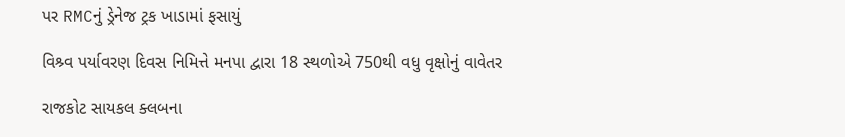પર RMCનું ડ્રેનેજ ટ્રક ખાડામાં ફસાયું

વિશ્ર્વ પર્યાવરણ દિવસ નિમિત્તે મનપા દ્વારા 18 સ્થળોએ 750થી વધુ વૃક્ષોનું વાવેતર

રાજકોટ સાયકલ ક્લબના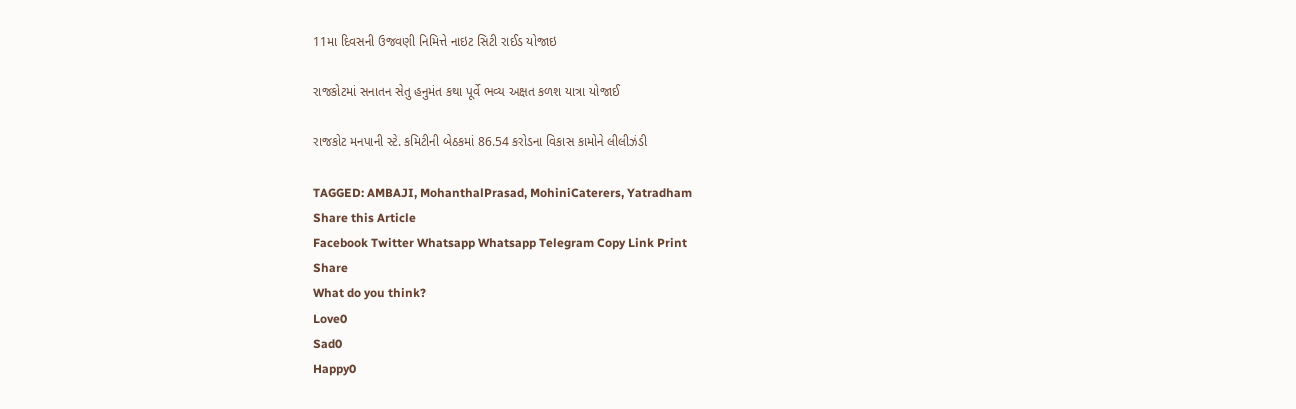11મા દિવસની ઉજવણી નિમિત્તે નાઇટ સિટી રાઈડ યોજાઇ

રાજકોટમાં સનાતન સેતુ હનુમંત કથા પૂર્વે ભવ્ય અક્ષત કળશ યાત્રા યોજાઈ

રાજકોટ મનપાની સ્ટે. કમિટીની બેઠકમાં 86.54 કરોડના વિકાસ કામોને લીલીઝંડી

TAGGED: AMBAJI, MohanthalPrasad, MohiniCaterers, Yatradham
Share this Article
Facebook Twitter Whatsapp Whatsapp Telegram Copy Link Print
Share
What do you think?
Love0
Sad0
Happy0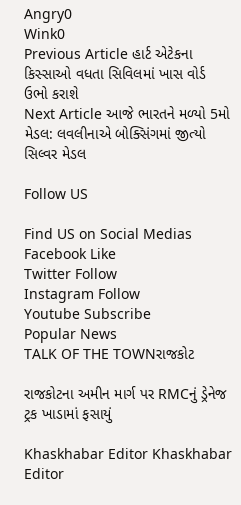Angry0
Wink0
Previous Article હાર્ટ એટેકના કિસ્સાઓ વધતા સિવિલમાં ખાસ વોર્ડ ઉભો કરાશે
Next Article આજે ભારતને મળ્યો 5મો મેડલ: લવલીનાએ બોક્સિંગમાં જીત્યો સિલ્વર મેડલ

Follow US

Find US on Social Medias
Facebook Like
Twitter Follow
Instagram Follow
Youtube Subscribe
Popular News
TALK OF THE TOWNરાજકોટ

રાજકોટના અમીન માર્ગ પર RMCનું ડ્રેનેજ ટ્રક ખાડામાં ફસાયું

Khaskhabar Editor Khaskhabar Editor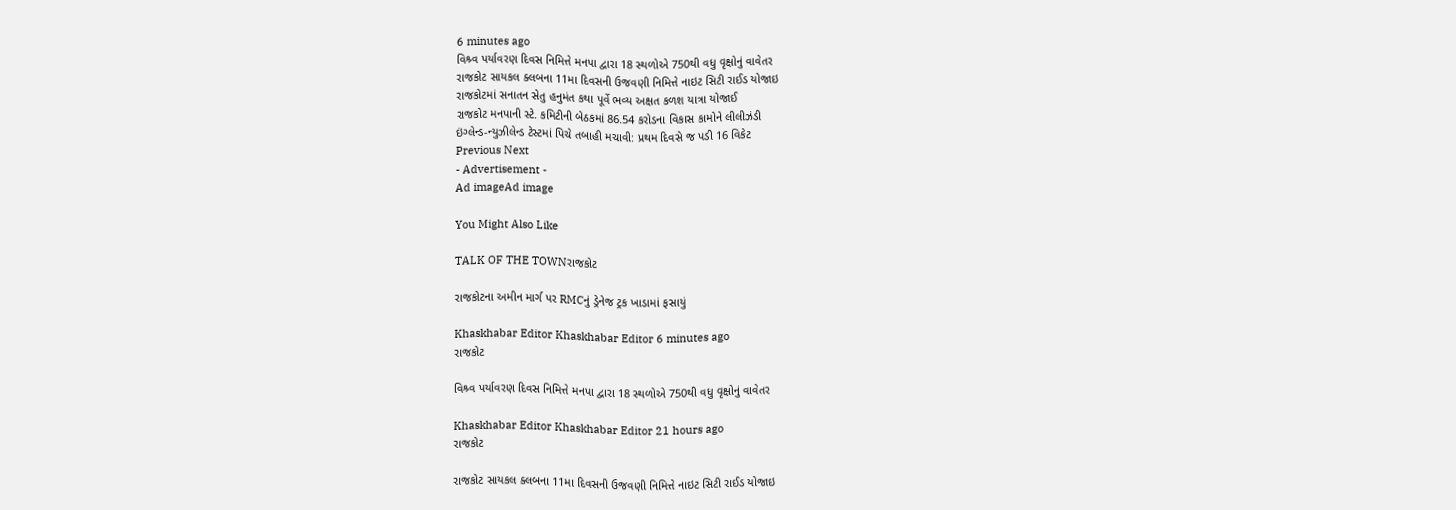6 minutes ago
વિશ્ર્વ પર્યાવરણ દિવસ નિમિત્તે મનપા દ્વારા 18 સ્થળોએ 750થી વધુ વૃક્ષોનું વાવેતર
રાજકોટ સાયકલ ક્લબના 11મા દિવસની ઉજવણી નિમિત્તે નાઇટ સિટી રાઈડ યોજાઇ
રાજકોટમાં સનાતન સેતુ હનુમંત કથા પૂર્વે ભવ્ય અક્ષત કળશ યાત્રા યોજાઈ
રાજકોટ મનપાની સ્ટે. કમિટીની બેઠકમાં 86.54 કરોડના વિકાસ કામોને લીલીઝંડી
ઇંગ્લેન્ડ-ન્યુઝીલેન્ડ ટેસ્ટમાં પિચે તબાહી મચાવી: પ્રથમ દિવસે જ પડી 16 વિકેટ
Previous Next
- Advertisement -
Ad imageAd image

You Might Also Like

TALK OF THE TOWNરાજકોટ

રાજકોટના અમીન માર્ગ પર RMCનું ડ્રેનેજ ટ્રક ખાડામાં ફસાયું

Khaskhabar Editor Khaskhabar Editor 6 minutes ago
રાજકોટ

વિશ્ર્વ પર્યાવરણ દિવસ નિમિત્તે મનપા દ્વારા 18 સ્થળોએ 750થી વધુ વૃક્ષોનું વાવેતર

Khaskhabar Editor Khaskhabar Editor 21 hours ago
રાજકોટ

રાજકોટ સાયકલ ક્લબના 11મા દિવસની ઉજવણી નિમિત્તે નાઇટ સિટી રાઈડ યોજાઇ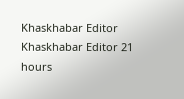Khaskhabar Editor Khaskhabar Editor 21 hours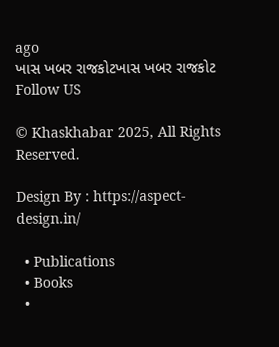ago
ખાસ ખબર રાજકોટખાસ ખબર રાજકોટ
Follow US

© Khaskhabar 2025, All Rights Reserved.

Design By : https://aspect-design.in/

  • Publications
  • Books
  •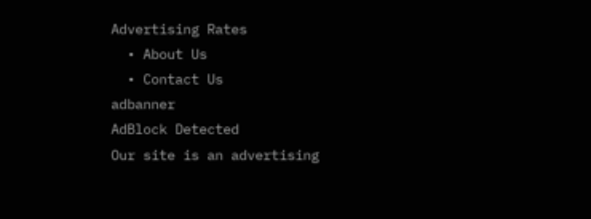Advertising Rates
  • About Us
  • Contact Us
adbanner
AdBlock Detected
Our site is an advertising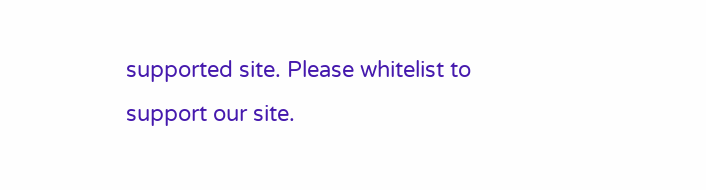supported site. Please whitelist to support our site.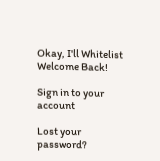Okay, I'll Whitelist
Welcome Back!

Sign in to your account

Lost your password?